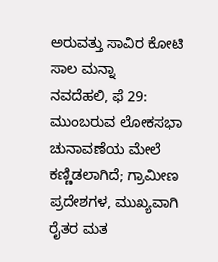ಅರುವತ್ತು ಸಾವಿರ ಕೋಟಿ ಸಾಲ ಮನ್ನಾ
ನವದೆಹಲಿ, ಫೆ 29: ಮುಂಬರುವ ಲೋಕಸಭಾ ಚುನಾವಣೆಯ ಮೇಲೆ ಕಣ್ಣಿಡಲಾಗಿದೆ; ಗ್ರಾಮೀಣ ಪ್ರದೇಶಗಳ, ಮುಖ್ಯವಾಗಿ ರೈತರ ಮತ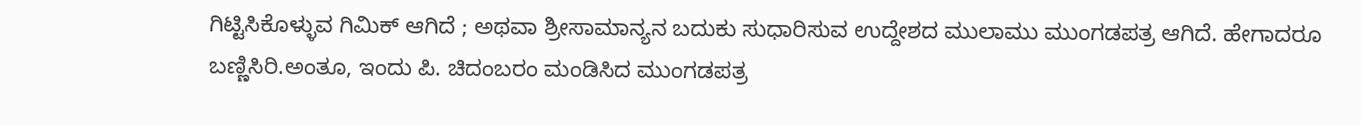ಗಿಟ್ಟಿಸಿಕೊಳ್ಳುವ ಗಿಮಿಕ್ ಆಗಿದೆ ; ಅಥವಾ ಶ್ರೀಸಾಮಾನ್ಯನ ಬದುಕು ಸುಧಾರಿಸುವ ಉದ್ದೇಶದ ಮುಲಾಮು ಮುಂಗಡಪತ್ರ ಆಗಿದೆ. ಹೇಗಾದರೂ ಬಣ್ಣಿಸಿರಿ.ಅಂತೂ, ಇಂದು ಪಿ. ಚಿದಂಬರಂ ಮಂಡಿಸಿದ ಮುಂಗಡಪತ್ರ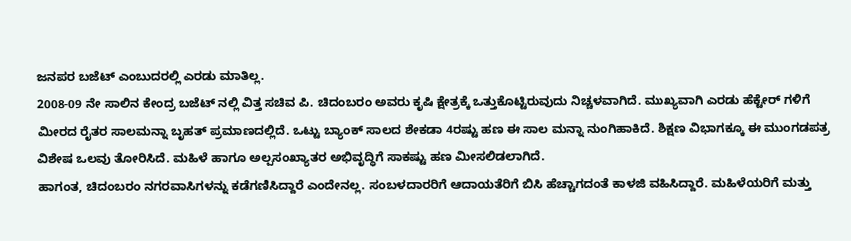ಜನಪರ ಬಜೆಟ್ ಎಂಬುದರಲ್ಲಿ ಎರಡು ಮಾತಿಲ್ಲ.
2008-09 ನೇ ಸಾಲಿನ ಕೇಂದ್ರ ಬಜೆಟ್ ನಲ್ಲಿ ವಿತ್ತ ಸಚಿವ ಪಿ. ಚಿದಂಬರಂ ಅವರು ಕೃಷಿ ಕ್ಷೇತ್ರಕ್ಕೆ ಒತ್ತುಕೊಟ್ಟಿರುವುದು ನಿಚ್ಚಳವಾಗಿದೆ. ಮುಖ್ಯವಾಗಿ ಎರಡು ಹೆಕ್ಟೇರ್ ಗಳಿಗೆ ಮೀರದ ರೈತರ ಸಾಲಮನ್ನಾ ಬೃಹತ್ ಪ್ರಮಾಣದಲ್ಲಿದೆ. ಒಟ್ಟು ಬ್ಯಾಂಕ್ ಸಾಲದ ಶೇಕಡಾ 4ರಷ್ಟು ಹಣ ಈ ಸಾಲ ಮನ್ನಾ ನುಂಗಿಹಾಕಿದೆ. ಶಿಕ್ಷಣ ವಿಭಾಗಕ್ಕೂ ಈ ಮುಂಗಡಪತ್ರ ವಿಶೇಷ ಒಲವು ತೋರಿಸಿದೆ. ಮಹಿಳೆ ಹಾಗೂ ಅಲ್ಪಸಂಖ್ಯಾತರ ಅಭಿವೃದ್ಧಿಗೆ ಸಾಕಷ್ಟು ಹಣ ಮೀಸಲಿಡಲಾಗಿದೆ.
ಹಾಗಂತ, ಚಿದಂಬರಂ ನಗರವಾಸಿಗಳನ್ನು ಕಡೆಗಣಿಸಿದ್ದಾರೆ ಎಂದೇನಲ್ಲ. ಸಂಬಳದಾರರಿಗೆ ಆದಾಯತೆರಿಗೆ ಬಿಸಿ ಹೆಚ್ಚಾಗದಂತೆ ಕಾಳಜಿ ವಹಿಸಿದ್ದಾರೆ. ಮಹಿಳೆಯರಿಗೆ ಮತ್ತು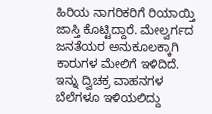ಹಿರಿಯ ನಾಗರಿಕರಿಗೆ ರಿಯಾಯ್ತಿ ಜಾಸ್ತಿ ಕೊಟ್ಟಿದ್ದಾರೆ. ಮೇಲ್ವರ್ಗದ ಜನತೆಯರ ಅನುಕೂಲಕ್ಕಾಗಿ ಕಾರುಗಳ ಮೇಲಿಗೆ ಇಳಿದಿದೆ. ಇನ್ನು ದ್ವಿಚಕ್ರ ವಾಹನಗಳ ಬೆಲೆಗಳೂ ಇಳಿಯಲಿದ್ದು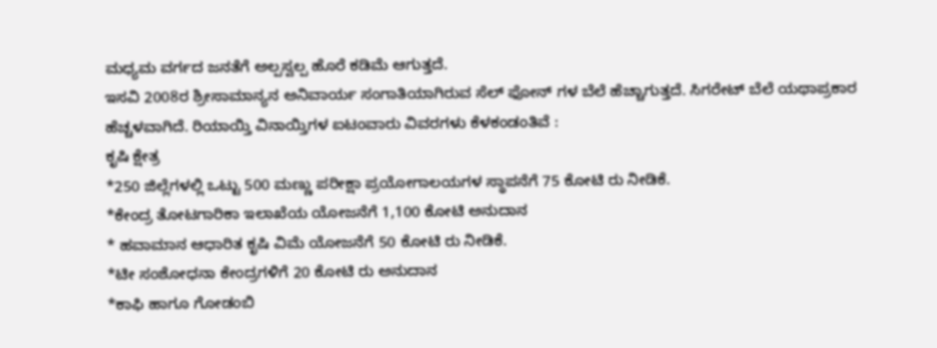ಮಧ್ಯಮ ವರ್ಗದ ಜನತೆಗೆ ಅಲ್ಪಸ್ವಲ್ಪ ಹೊರೆ ಕಡಿಮೆ ಆಗುತ್ತದೆ.
ಇಸವಿ 2008ರ ಶ್ರೀಸಾಮಾನ್ಯನ ಅನಿವಾರ್ಯ ಸಂಗಾತಿಯಾಗಿರುವ ಸೆಲ್ ಫೋನ್ ಗಳ ಬೆಲೆ ಹೆಚ್ಚಾಗುತ್ತದೆ. ಸಿಗರೇಟ್ ಬೆಲೆ ಯಥಾಪ್ರಕಾರ ಹೆಚ್ಚಳವಾಗಿದೆ. ರಿಯಾಯ್ತಿ ವಿನಾಯ್ತಿಗಳ ಐಟಂವಾರು ವಿವರಗಳು ಕೆಳಕಂಡಂತಿವೆ :
ಕೃಷಿ ಕ್ಷೇತ್ರ
*250 ಜಿಲ್ಲೆಗಳಲ್ಲಿ ಒಟ್ಟು 500 ಮಣ್ಣು ಪರೀಕ್ಷಾ ಪ್ರಯೋಗಾಲಯಗಳ ಸ್ಥಾಪನೆಗೆ 75 ಕೋಟಿ ರು ನೀಡಿಕೆ.
*ಕೇಂದ್ರ ತೋಟಗಾರಿಕಾ ಇಲಾಖೆಯ ಯೋಜನೆಗೆ 1,100 ಕೋಟಿ ಅನುದಾನ
* ಹವಾಮಾನ ಆಧಾರಿತ ಕೃಷಿ ವಿಮೆ ಯೋಜನೆಗೆ 50 ಕೋಟಿ ರು ನೀಡಿಕೆ.
*ಟೀ ಸಂಶೋಧನಾ ಕೇಂದ್ರಗಳಿಗೆ 20 ಕೋಟಿ ರು ಅನುದಾನ
*ಕಾಫಿ ಹಾಗೂ ಗೋಡಂಬಿ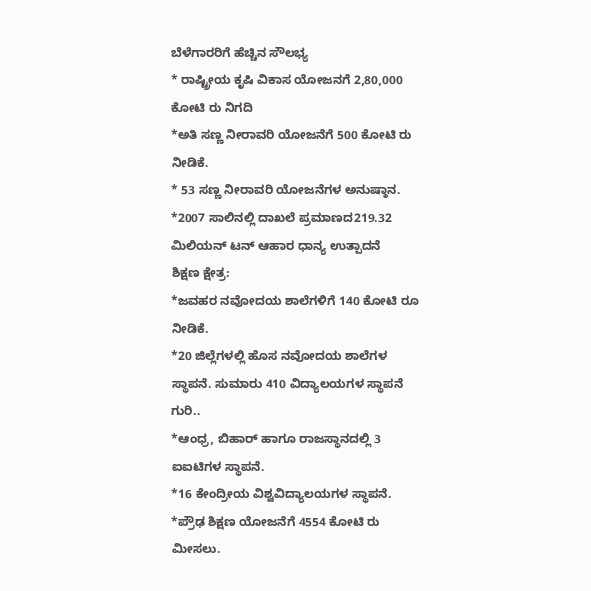ಬೆಳೆಗಾರರಿಗೆ ಹೆಚ್ಚಿನ ಸೌಲಭ್ಯ
* ರಾಷ್ಟ್ರೀಯ ಕೃಷಿ ವಿಕಾಸ ಯೋಜನಗೆ 2,80,000 ಕೋಟಿ ರು ನಿಗದಿ
*ಅತಿ ಸಣ್ಣ ನೀರಾವರಿ ಯೋಜನೆಗೆ 500 ಕೋಟಿ ರು ನೀಡಿಕೆ.
* 53 ಸಣ್ಣ ನೀರಾವರಿ ಯೋಜನೆಗಳ ಅನುಷ್ಠಾನ.
*2007 ಸಾಲಿನಲ್ಲಿ ದಾಖಲೆ ಪ್ರಮಾಣದ219.32 ಮಿಲಿಯನ್ ಟನ್ ಆಹಾರ ಧಾನ್ಯ ಉತ್ಪಾದನೆ
ಶಿಕ್ಷಣ ಕ್ಷೇತ್ರ:
*ಜವಹರ ನವೋದಯ ಶಾಲೆಗಳಿಗೆ 140 ಕೋಟಿ ರೂ ನೀಡಿಕೆ.
*20 ಜಿಲ್ಲೆಗಳಲ್ಲಿ ಹೊಸ ನವೋದಯ ಶಾಲೆಗಳ ಸ್ಥಾಪನೆ. ಸುಮಾರು 410 ವಿದ್ಯಾಲಯಗಳ ಸ್ಥಾಪನೆ ಗುರಿ..
*ಆಂಧ್ರ, ಬಿಹಾರ್ ಹಾಗೂ ರಾಜಸ್ಥಾನದಲ್ಲಿ 3 ಐಐಟಿಗಳ ಸ್ಥಾಪನೆ.
*16 ಕೇಂದ್ರೀಯ ವಿಶ್ವವಿದ್ಯಾಲಯಗಳ ಸ್ಥಾಪನೆ.
*ಪ್ರೌಢ ಶಿಕ್ಷಣ ಯೋಜನೆಗೆ 4554 ಕೋಟಿ ರು ಮೀಸಲು.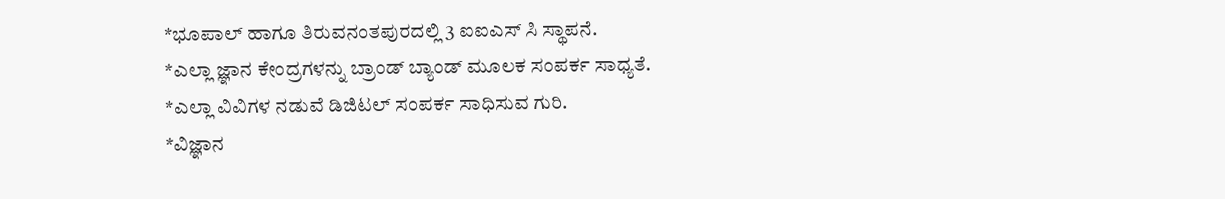*ಭೂಪಾಲ್ ಹಾಗೂ ತಿರುವನಂತಪುರದಲ್ಲಿ 3 ಐಐಎಸ್ ಸಿ ಸ್ಥಾಪನೆ.
*ಎಲ್ಲಾ ಜ್ಞಾನ ಕೇಂದ್ರಗಳನ್ನು ಬ್ರಾಂಡ್ ಬ್ಯಾಂಡ್ ಮೂಲಕ ಸಂಪರ್ಕ ಸಾಧ್ಯತೆ.
*ಎಲ್ಲಾ ವಿವಿಗಳ ನಡುವೆ ಡಿಜಿಟಲ್ ಸಂಪರ್ಕ ಸಾಧಿಸುವ ಗುರಿ.
*ವಿಜ್ಞಾನ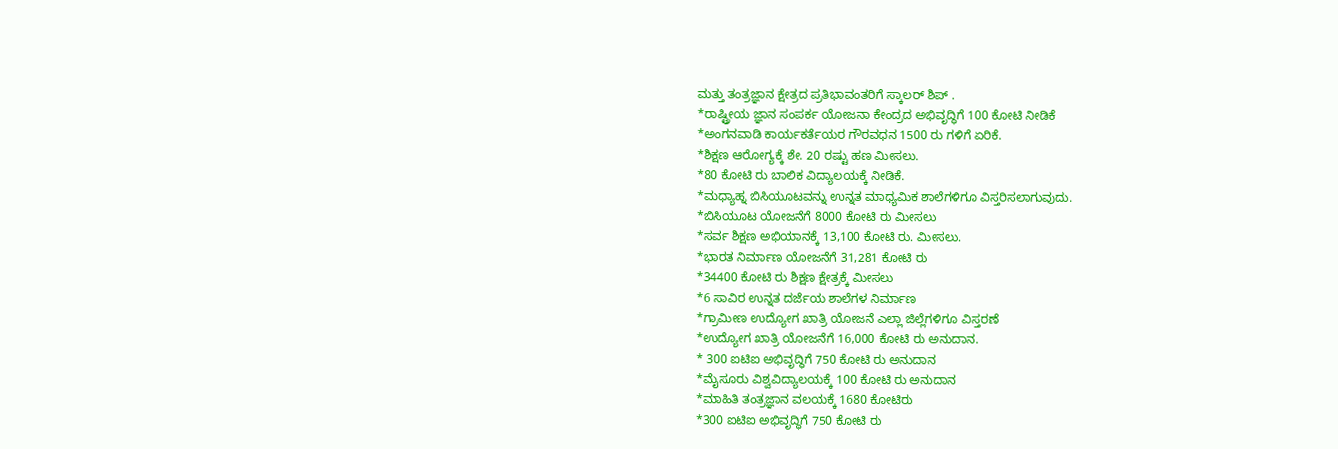ಮತ್ತು ತಂತ್ರಜ್ಞಾನ ಕ್ಷೇತ್ರದ ಪ್ರತಿಭಾವಂತರಿಗೆ ಸ್ಕಾಲರ್ ಶಿಪ್ .
*ರಾಷ್ಟ್ರೀಯ ಜ್ಞಾನ ಸಂಪರ್ಕ ಯೋಜನಾ ಕೇಂದ್ರದ ಅಭಿವೃದ್ಧಿಗೆ 100 ಕೋಟಿ ನೀಡಿಕೆ
*ಅಂಗನವಾಡಿ ಕಾರ್ಯಕರ್ತೆಯರ ಗೌರವಧನ 1500 ರು ಗಳಿಗೆ ಏರಿಕೆ.
*ಶಿಕ್ಷಣ ಆರೋಗ್ಯಕ್ಕೆ ಶೇ. 20 ರಷ್ಟು ಹಣ ಮೀಸಲು.
*80 ಕೋಟಿ ರು ಬಾಲಿಕ ವಿದ್ಯಾಲಯಕ್ಕೆ ನೀಡಿಕೆ.
*ಮಧ್ಯಾಹ್ನ ಬಿಸಿಯೂಟವನ್ನು ಉನ್ನತ ಮಾಧ್ಯಮಿಕ ಶಾಲೆಗಳಿಗೂ ವಿಸ್ತರಿಸಲಾಗುವುದು.
*ಬಿಸಿಯೂಟ ಯೋಜನೆಗೆ 8000 ಕೋಟಿ ರು ಮೀಸಲು
*ಸರ್ವ ಶಿಕ್ಷಣ ಅಭಿಯಾನಕ್ಕೆ 13,100 ಕೋಟಿ ರು. ಮೀಸಲು.
*ಭಾರತ ನಿರ್ಮಾಣ ಯೋಜನೆಗೆ 31,281 ಕೋಟಿ ರು
*34400 ಕೋಟಿ ರು ಶಿಕ್ಷಣ ಕ್ಷೇತ್ರಕ್ಕೆ ಮೀಸಲು
*6 ಸಾವಿರ ಉನ್ನತ ದರ್ಜೆಯ ಶಾಲೆಗಳ ನಿರ್ಮಾಣ
*ಗ್ರಾಮೀಣ ಉದ್ಯೋಗ ಖಾತ್ರಿ ಯೋಜನೆ ಎಲ್ಲಾ ಜಿಲ್ಲೆಗಳಿಗೂ ವಿಸ್ತರಣೆ
*ಉದ್ಯೋಗ ಖಾತ್ರಿ ಯೋಜನೆಗೆ 16,000 ಕೋಟಿ ರು ಅನುದಾನ.
* 300 ಐಟಿಐ ಅಭಿವೃದ್ಧಿಗೆ 750 ಕೋಟಿ ರು ಅನುದಾನ
*ಮೈಸೂರು ವಿಶ್ವವಿದ್ಯಾಲಯಕ್ಕೆ 100 ಕೋಟಿ ರು ಅನುದಾನ
*ಮಾಹಿತಿ ತಂತ್ರಜ್ಞಾನ ವಲಯಕ್ಕೆ 1680 ಕೋಟಿರು
*300 ಐಟಿಐ ಅಭಿವೃದ್ಧಿಗೆ 750 ಕೋಟಿ ರು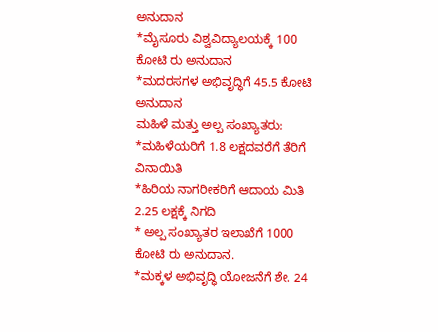ಅನುದಾನ
*ಮೈಸೂರು ವಿಶ್ವವಿದ್ಯಾಲಯಕ್ಕೆ 100 ಕೋಟಿ ರು ಅನುದಾನ
*ಮದರಸಗಳ ಅಭಿವೃದ್ಧಿಗೆ 45.5 ಕೋಟಿ ಅನುದಾನ
ಮಹಿಳೆ ಮತ್ತು ಅಲ್ಪ ಸಂಖ್ಯಾತರು:
*ಮಹಿಳೆಯರಿಗೆ 1.8 ಲಕ್ಷದವರೆಗೆ ತೆರಿಗೆ ವಿನಾಯಿತಿ
*ಹಿರಿಯ ನಾಗರೀಕರಿಗೆ ಆದಾಯ ಮಿತಿ 2.25 ಲಕ್ಷಕ್ಕೆ ನಿಗದಿ
* ಅಲ್ಪ ಸಂಖ್ಯಾತರ ಇಲಾಖೆಗೆ 1000 ಕೋಟಿ ರು ಅನುದಾನ.
*ಮಕ್ಕಳ ಅಭಿವೃದ್ಧಿ ಯೋಜನೆಗೆ ಶೇ. 24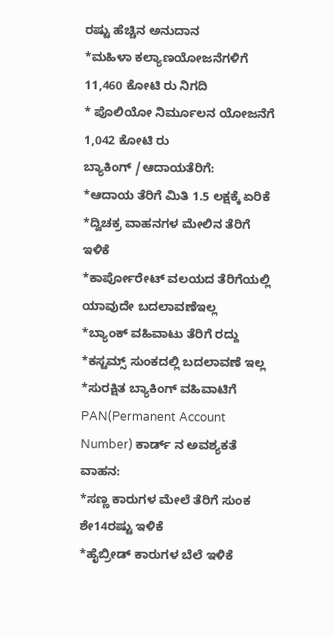ರಷ್ಟು ಹೆಚ್ಚಿನ ಅನುದಾನ
*ಮಹಿಳಾ ಕಲ್ಯಾಣಯೋಜನೆಗಳಿಗೆ 11,460 ಕೋಟಿ ರು ನಿಗದಿ
* ಪೊಲಿಯೋ ನಿರ್ಮೂಲನ ಯೋಜನೆಗೆ 1,042 ಕೋಟಿ ರು
ಬ್ಯಾಕಿಂಗ್ /ಆದಾಯತೆರಿಗೆ:
*ಆದಾಯ ತೆರಿಗೆ ಮಿತಿ 1.5 ಲಕ್ಷಕ್ಕೆ ಏರಿಕೆ
*ದ್ವಿಚಕ್ರ ವಾಹನಗಳ ಮೇಲಿನ ತೆರಿಗೆ ಇಳಿಕೆ
*ಕಾರ್ಪೋರೇಟ್ ವಲಯದ ತೆರಿಗೆಯಲ್ಲಿ ಯಾವುದೇ ಬದಲಾವಣೆಇಲ್ಲ
*ಬ್ಯಾಂಕ್ ವಹಿವಾಟು ತೆರಿಗೆ ರದ್ದು
*ಕಸ್ಟಮ್ಸ್ ಸುಂಕದಲ್ಲಿ ಬದಲಾವಣೆ ಇಲ್ಲ
*ಸುರಕ್ಷಿತ ಬ್ಯಾಕಿಂಗ್ ವಹಿವಾಟಿಗೆ PAN(Permanent Account Number) ಕಾರ್ಡ್ ನ ಅವಶ್ಯಕತೆ
ವಾಹನ:
*ಸಣ್ಣ ಕಾರುಗಳ ಮೇಲೆ ತೆರಿಗೆ ಸುಂಕ ಶೇ14ರಷ್ಟು ಇಳಿಕೆ
*ಹೈಬ್ರೀಡ್ ಕಾರುಗಳ ಬೆಲೆ ಇಳಿಕೆ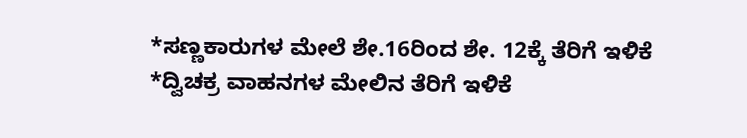*ಸಣ್ಣಕಾರುಗಳ ಮೇಲೆ ಶೇ.16ರಿಂದ ಶೇ. 12ಕ್ಕೆ ತೆರಿಗೆ ಇಳಿಕೆ
*ದ್ವಿಚಕ್ರ ವಾಹನಗಳ ಮೇಲಿನ ತೆರಿಗೆ ಇಳಿಕೆ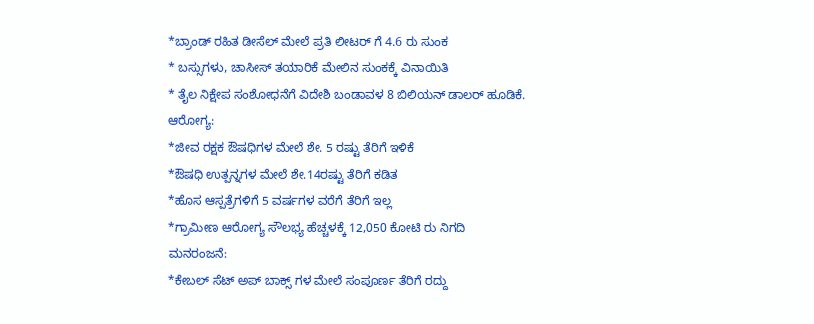*ಬ್ರಾಂಡ್ ರಹಿತ ಡೀಸೆಲ್ ಮೇಲೆ ಪ್ರತಿ ಲೀಟರ್ ಗೆ 4.6 ರು ಸುಂಕ
* ಬಸ್ಸುಗಳು, ಚಾಸೀಸ್ ತಯಾರಿಕೆ ಮೇಲಿನ ಸುಂಕಕ್ಕೆ ವಿನಾಯಿತಿ
* ತೈಲ ನಿಕ್ಷೇಪ ಸಂಶೋಧನೆಗೆ ವಿದೇಶಿ ಬಂಡಾವಳ 8 ಬಿಲಿಯನ್ ಡಾಲರ್ ಹೂಡಿಕೆ.
ಆರೋಗ್ಯ:
*ಜೀವ ರಕ್ಷಕ ಔಷಧಿಗಳ ಮೇಲೆ ಶೇ. 5 ರಷ್ಟು ತೆರಿಗೆ ಇಳಿಕೆ
*ಔಷಧಿ ಉತ್ಪನ್ನಗಳ ಮೇಲೆ ಶೇ.14ರಷ್ಟು ತೆರಿಗೆ ಕಡಿತ
*ಹೊಸ ಆಸ್ಪತ್ರೆಗಳಿಗೆ 5 ವರ್ಷಗಳ ವರೆಗೆ ತೆರಿಗೆ ಇಲ್ಲ
*ಗ್ರಾಮೀಣ ಆರೋಗ್ಯ ಸೌಲಭ್ಯ ಹೆಚ್ಚಳಕ್ಕೆ 12,050 ಕೋಟಿ ರು ನಿಗದಿ
ಮನರಂಜನೆ:
*ಕೇಬಲ್ ಸೆಟ್ ಅಪ್ ಬಾಕ್ಸ್ ಗಳ ಮೇಲೆ ಸಂಪೂರ್ಣ ತೆರಿಗೆ ರದ್ದು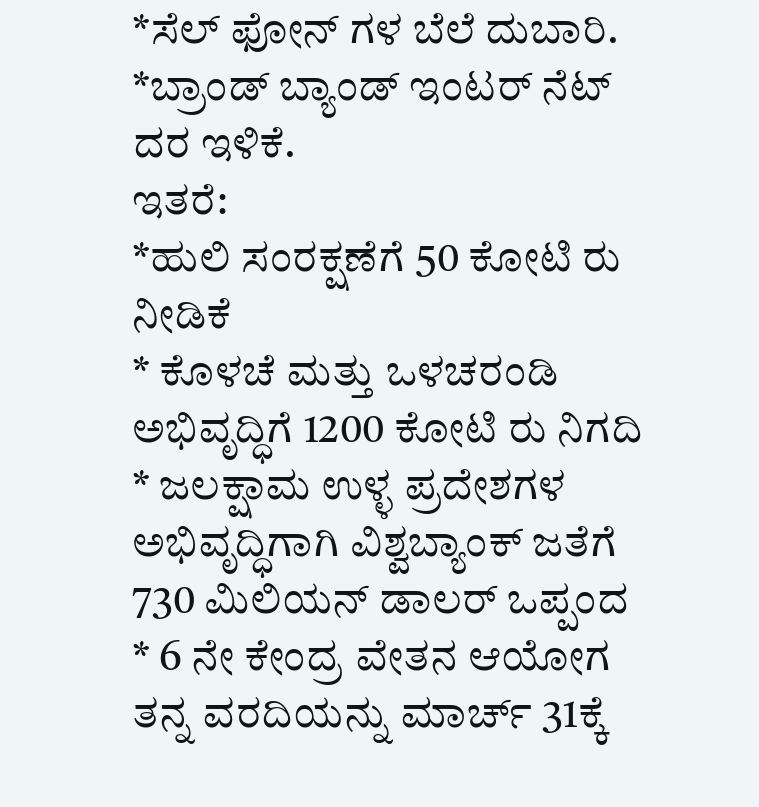*ಸೆಲ್ ಫೋನ್ ಗಳ ಬೆಲೆ ದುಬಾರಿ.
*ಬ್ರಾಂಡ್ ಬ್ಯಾಂಡ್ ಇಂಟರ್ ನೆಟ್ ದರ ಇಳಿಕೆ.
ಇತರೆ:
*ಹುಲಿ ಸಂರಕ್ಷಣೆಗೆ 50 ಕೋಟಿ ರು ನೀಡಿಕೆ
* ಕೊಳಚೆ ಮತ್ತು ಒಳಚರಂಡಿ ಅಭಿವೃದ್ಧಿಗೆ 1200 ಕೋಟಿ ರು ನಿಗದಿ
* ಜಲಕ್ಷಾಮ ಉಳ್ಳ ಪ್ರದೇಶಗಳ ಅಭಿವೃದ್ಧಿಗಾಗಿ ವಿಶ್ವಬ್ಯಾಂಕ್ ಜತೆಗೆ 730 ಮಿಲಿಯನ್ ಡಾಲರ್ ಒಪ್ಪಂದ
* 6 ನೇ ಕೇಂದ್ರ ವೇತನ ಆಯೋಗ ತನ್ನ ವರದಿಯನ್ನು ಮಾರ್ಚ್ 31ಕ್ಕೆ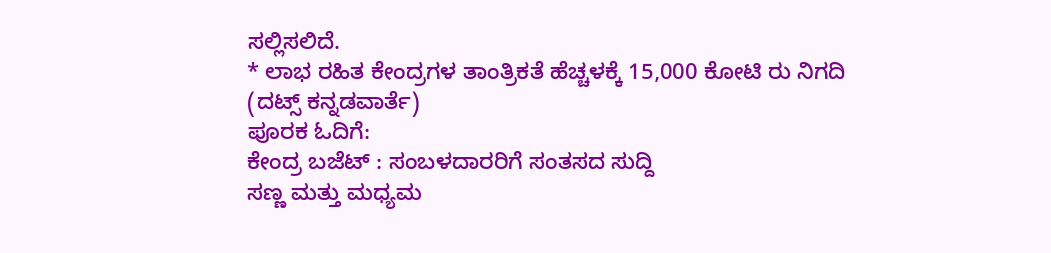ಸಲ್ಲಿಸಲಿದೆ.
* ಲಾಭ ರಹಿತ ಕೇಂದ್ರಗಳ ತಾಂತ್ರಿಕತೆ ಹೆಚ್ಚಳಕ್ಕೆ 15,000 ಕೋಟಿ ರು ನಿಗದಿ
(ದಟ್ಸ್ ಕನ್ನಡವಾರ್ತೆ)
ಪೂರಕ ಓದಿಗೆ:
ಕೇಂದ್ರ ಬಜೆಟ್ : ಸಂಬಳದಾರರಿಗೆ ಸಂತಸದ ಸುದ್ದಿ
ಸಣ್ಣ ಮತ್ತು ಮಧ್ಯಮ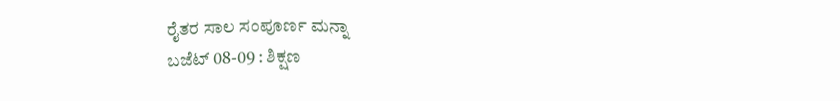ರೈತರ ಸಾಲ ಸಂಪೂರ್ಣ ಮನ್ನಾ
ಬಜೆಟ್ 08-09 : ಶಿಕ್ಷಣ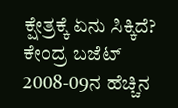ಕ್ಷೇತ್ರಕ್ಕೆ ಏನು ಸಿಕ್ಕಿದೆ?
ಕೇಂದ್ರ ಬಜೆಟ್ 2008-09ನ ಹೆಚ್ಚಿನ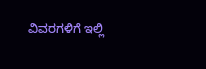ವಿವರಗಳಿಗೆ ಇಲ್ಲಿ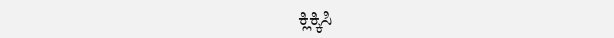ಕ್ಲಿಕ್ಕಿಸಿ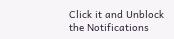Click it and Unblock the Notifications